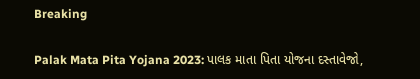Breaking

Palak Mata Pita Yojana 2023: પાલક માતા પિતા યોજના દસ્તાવેજો,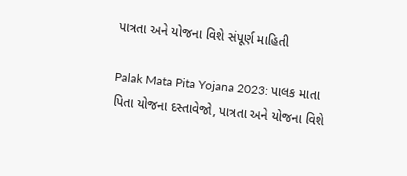પાત્રતા અને યોજના વિશે સંપૂર્ણ માહિતી

Palak Mata Pita Yojana 2023: પાલક માતા પિતા યોજના દસ્તાવેજો, પાત્રતા અને યોજના વિશે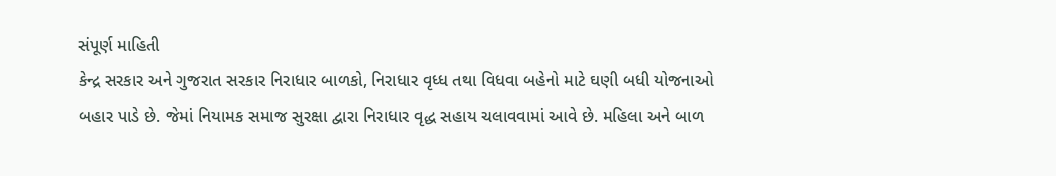સંપૂર્ણ માહિતી
કેન્‍દ્ર સરકાર અને ગુજરાત સરકાર નિરાધાર બાળકો, નિરાધાર વૃધ્ધ તથા વિધવા બહેનો માટે ઘણી બધી યોજનાઓ બહાર પાડે છે. જેમાં નિયામક સમાજ સુરક્ષા દ્વારા નિરાધાર વૃદ્ધ સહાય ચલાવવામાં આવે છે. મહિલા અને બાળ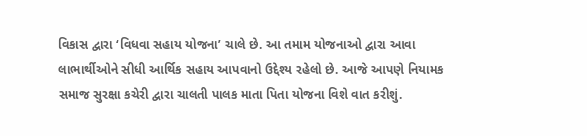વિકાસ દ્વારા ‘વિધવા સહાય યોજના’ ચાલે છે. આ તમામ યોજનાઓ દ્વારા આવા લાભાર્થીઓને સીધી આર્થિક સહાય આપવાનો ઉદ્દેશ્ય રહેલો છે. આજે આપણે નિયામક સમાજ સુરક્ષા કચેરી દ્વારા ચાલતી પાલક માતા પિતા યોજના વિશે વાત કરીશું.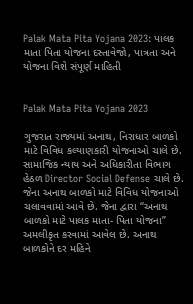Palak Mata Pita Yojana 2023: પાલક માતા પિતા યોજના દસ્તાવેજો, પાત્રતા અને યોજના વિશે સંપૂર્ણ માહિતી


Palak Mata Pita Yojana 2023

ગુજરાત રાજ્યમાં અનાથ, નિરાધાર બાળકો માટે વિવિધ કલ્યાણકારી યોજનાઓ ચાલે છે. સામાજિક ન્યાય અને અધિકારીતા વિભાગ હેઠળ Director Social Defense ચાલે છે. જેના અનાથ બાળકો માટે વિવિધ યોજનાઓ ચલાવવામાં આવે છે. જેના દ્વારા “અનાથ બાળકો માટે પાલક માતા- પિતા યોજના” અમલીકૃત કરવામાં આવેલ છે. અનાથ બાળકોને દર મહિને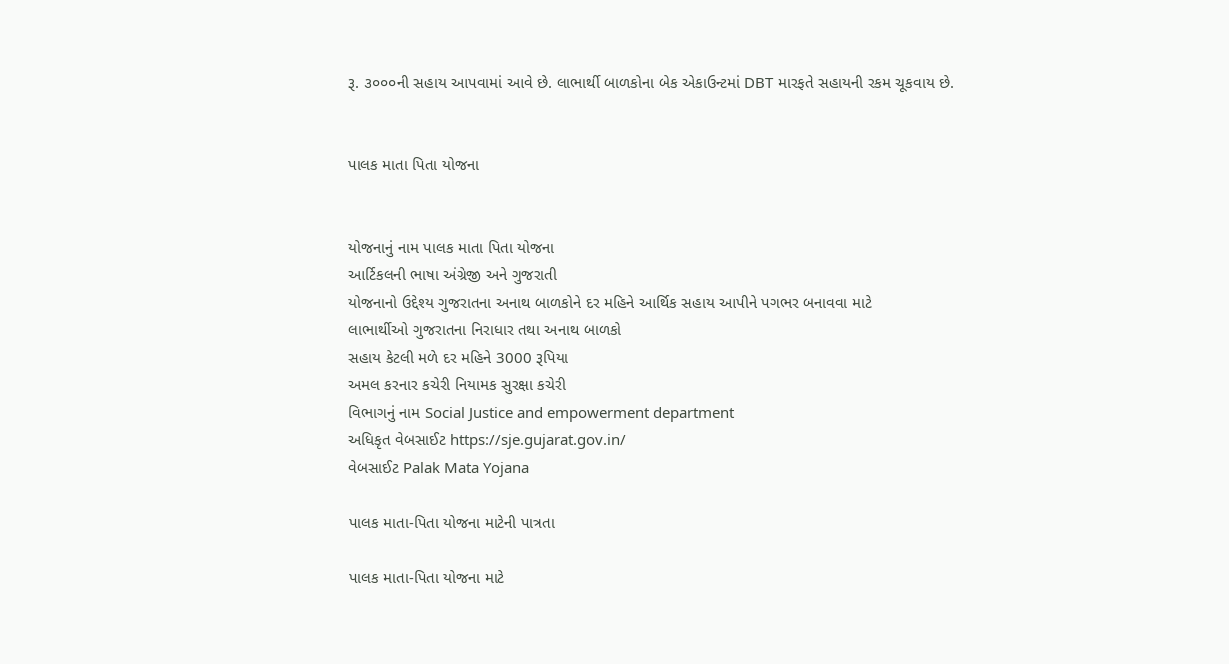રૂ. ૩૦૦૦ની સહાય આપવામાં આવે છે. લાભાર્થી બાળકોના બેક એકાઉન્‍ટમાં DBT મારફતે સહાયની રકમ ચૂકવાય છે.


પાલક માતા પિતા યોજના


યોજનાનું નામ પાલક માતા પિતા યોજના
આર્ટિકલની ભાષા અંગ્રેજી અને ગુજરાતી
યોજનાનો ઉદ્દેશ્ય ગુજરાતના અનાથ બાળકોને દર મહિને આર્થિક સહાય આપીને પગભર બનાવવા માટે
લાભાર્થીઓ ગુજરાતના નિરાધાર તથા અનાથ બાળકો
સહાય કેટલી મળે દર મહિને 3000 રૂપિયા
અમલ કરનાર કચેરી નિયામક સુરક્ષા કચેરી
વિભાગનું નામ Social Justice and empowerment department
અધિકૃત વેબસાઈટ https://sje.gujarat.gov.in/
વેબસાઈટ Palak Mata Yojana

પાલક માતા-પિતા યોજના માટેની પાત્રતા

પાલક માતા-પિતા યોજના માટે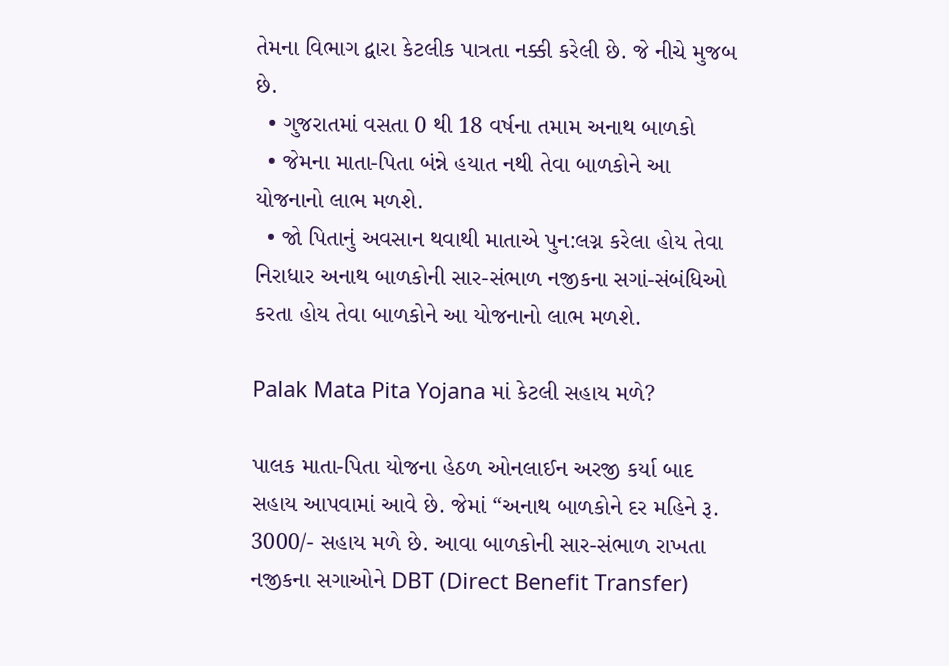તેમના વિભાગ દ્વારા કેટલીક પાત્રતા નક્કી કરેલી છે. જે નીચે મુજબ છે.
  • ગુજરાતમાં વસતા 0 થી 18 વર્ષના તમામ અનાથ બાળકો
  • જેમના માતા-પિતા બંન્ને હયાત નથી તેવા બાળકોને આ યોજનાનો લાભ મળશે.
  • જો પિતાનું અવસાન થવાથી માતાએ પુન:લગ્ન કરેલા હોય તેવા નિરાધાર અનાથ બાળકોની સાર-સંભાળ નજીકના સગાં-સંબંધિઓ કરતા હોય તેવા બાળકોને આ યોજનાનો લાભ મળશે.

Palak Mata Pita Yojana માં કેટલી સહાય મળે?

પાલક માતા-પિતા યોજના હેઠળ ઓનલાઈન અરજી કર્યા બાદ સહાય આપવામાં આવે છે. જેમાં “અનાથ બાળકોને દર મહિને રૂ. 3000/- સહાય મળે છે. આવા બાળકોની સાર-સંભાળ રાખતા નજીકના સગાઓને DBT (Direct Benefit Transfer)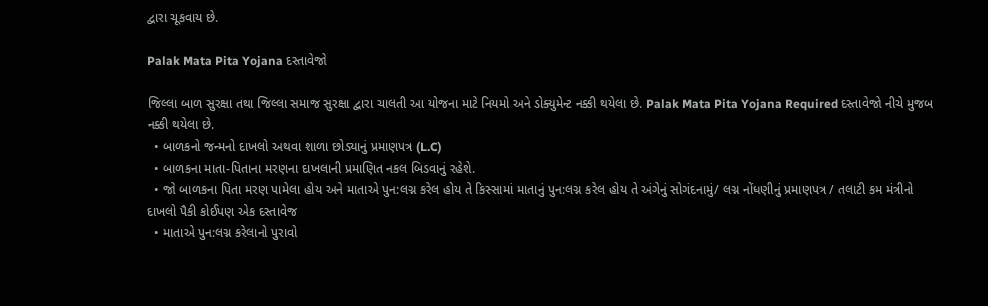દ્વારા ચૂકવાય છે.

Palak Mata Pita Yojana દસ્તાવેજો

જિલ્લા બાળ સુરક્ષા તથા જિલ્લા સમાજ સુરક્ષા દ્વારા ચાલતી આ યોજના માટે નિયમો અને ડોક્યુમેન્‍ટ નક્કી થયેલા છે. Palak Mata Pita Yojana Required દસ્તાવેજો નીચે મુજબ નક્કી થયેલા છે.
  • બાળકનો જન્મનો દાખલો અથવા શાળા છોડ્યાનું પ્રમાણપત્ર (L.C)
  • બાળકના માતા-પિતાના મરણના દાખલાની પ્રમાણિત નકલ બિડવાનું રહેશે.
  • જો બાળકના પિતા મરણ પામેલા હોય અને માતાએ પુન:લગ્ન કરેલ હોય તે કિસ્સામાં માતાનું પુન:લગ્ન કરેલ હોય તે અંગેનું સોગંદનામું/ લગ્ન નોંધણીનું પ્રમાણપત્ર / તલાટી કમ મંત્રીનો દાખલો પૈકી કોઈપણ એક દસ્તાવેજ
  • માતાએ પુન:લગ્ન કરેલાનો પુરાવો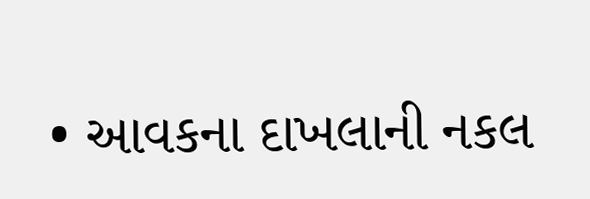• આવકના દાખલાની નકલ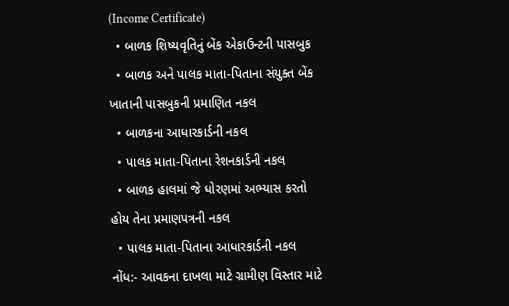(Income Certificate)
  • બાળક શિષ્યવૃતિનું બેંક એકાઉન્‍ટની પાસબુક
  • બાળક અને પાલક માતા-પિતાના સંયુક્ત બેંક ખાતાની પાસબુકની પ્રમાણિત નકલ
  • બાળકના આધારકાર્ડની નકલ
  • પાલક માતા-પિતાના રેશનકાર્ડની નકલ
  • બાળક હાલમાં જે ધોરણમાં અભ્યાસ કરતો હોય તેના પ્રમાણપત્રની નકલ
  • પાલક માતા-પિતાના આધારકાર્ડની નકલ
નોંધ:- આવકના દાખલા માટે ગ્રામીણ વિસ્તાર માટે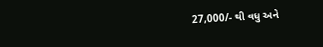27,000/- થી વધુ અને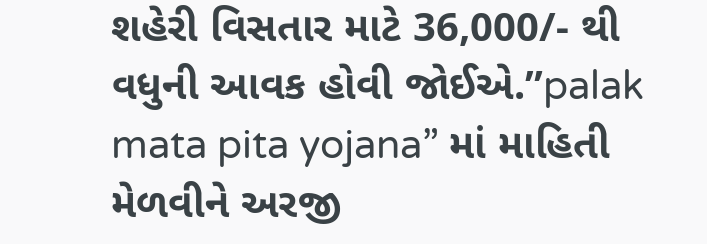શહેરી વિસતાર માટે 36,000/- થી વધુની આવક હોવી જોઈએ.”palak mata pita yojana” માં માહિતી મેળવીને અરજી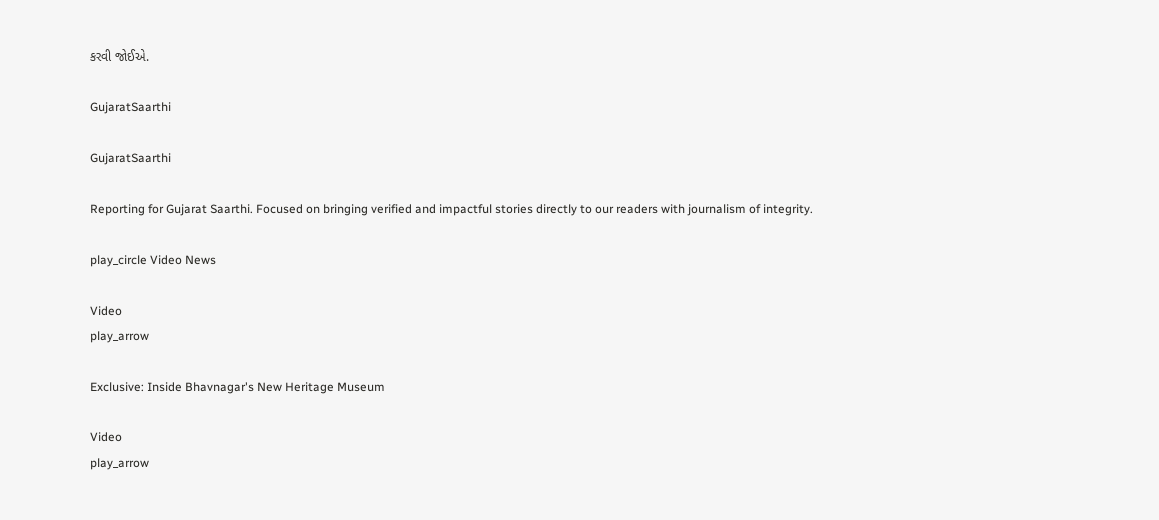કરવી જોઈએ.

GujaratSaarthi

GujaratSaarthi

Reporting for Gujarat Saarthi. Focused on bringing verified and impactful stories directly to our readers with journalism of integrity.

play_circle Video News

Video
play_arrow

Exclusive: Inside Bhavnagar's New Heritage Museum

Video
play_arrow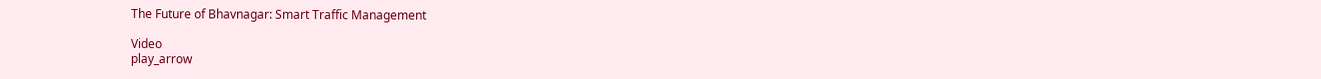The Future of Bhavnagar: Smart Traffic Management

Video
play_arrow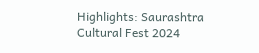Highlights: Saurashtra Cultural Fest 2024